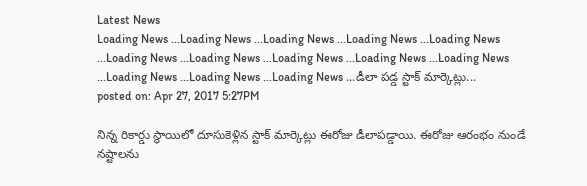Latest News
Loading News ...Loading News ...Loading News ...Loading News ...Loading News ...Loading News ...Loading News ...Loading News ...Loading News ...Loading News ...Loading News ...Loading News ...Loading News ...డీలా పడ్డ స్టాక్ మార్కెట్లు...
posted on: Apr 27, 2017 5:27PM

నిన్న రికార్డు స్థాయిలో దూసుకెళ్లిన స్టాక్ మార్కెట్లు ఈరోజు డీలాపడ్డాయి. ఈరోజు ఆరంభం నుండే నష్టాలను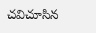చవిచూసిన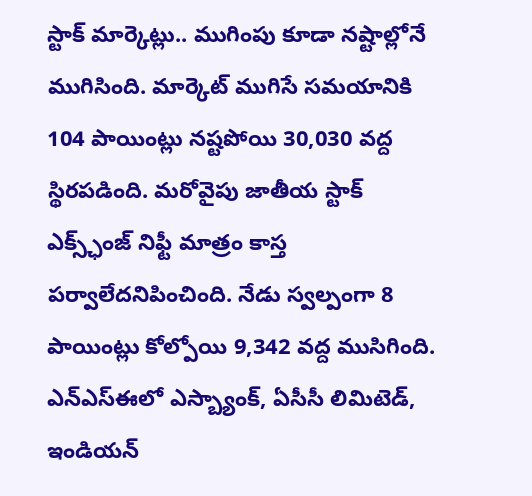స్టాక్ మార్కెట్లు.. ముగింపు కూడా నష్టాల్లోనే ముగిసింది. మార్కెట్ ముగిసే సమయానికి 104 పాయింట్లు నష్టపోయి 30,030 వద్ద స్థిరపడింది. మరోవైపు జాతీయ స్టాక్ ఎక్స్ఛ్ంజ్ నిఫ్టీ మాత్రం కాస్త పర్వాలేదనిపించింది. నేడు స్వల్పంగా 8 పాయింట్లు కోల్పోయి 9,342 వద్ద ముసిగింది. ఎన్ఎస్ఈలో ఎస్బ్యాంక్, ఏసీసీ లిమిటెడ్, ఇండియన్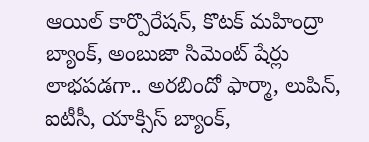ఆయిల్ కార్పొరేషన్, కొటక్ మహింద్రా బ్యాంక్, అంబుజా సిమెంట్ షేర్లు లాభపడగా.. అరబిందో ఫార్మా, లుపిన్, ఐటీసీ, యాక్సిస్ బ్యాంక్,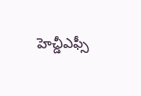హెచ్డీఎఫ్సీ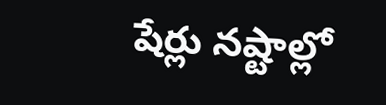షేర్లు నష్టాల్లో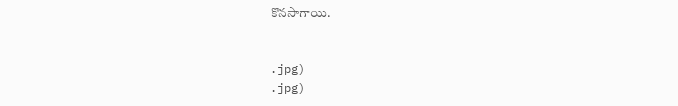కొనసాగాయి.


.jpg)
.jpg)